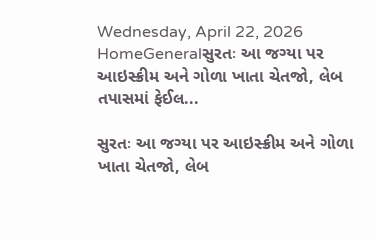Wednesday, April 22, 2026
HomeGeneralસુરતઃ આ જગ્યા પર આઇસ્ક્રીમ અને ગોળા ખાતા ચેતજો, લેબ તપાસમાં ફેઈલ...

સુરતઃ આ જગ્યા પર આઇસ્ક્રીમ અને ગોળા ખાતા ચેતજો, લેબ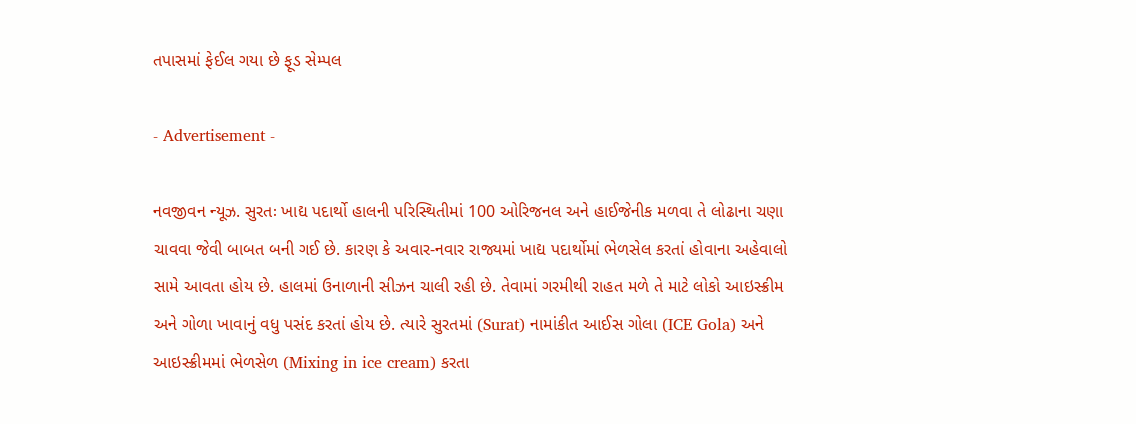તપાસમાં ફેઈલ ગયા છે ફૂડ સેમ્પલ

- Advertisement -

નવજીવન ન્યૂઝ. સુરતઃ ખાદ્ય પદાર્થો હાલની પરિસ્થિતીમાં 100 ઓરિજનલ અને હાઈજેનીક મળવા તે લોઢાના ચણા ચાવવા જેવી બાબત બની ગઈ છે. કારણ કે અવાર-નવાર રાજ્યમાં ખાદ્ય પદાર્થોમાં ભેળસેલ કરતાં હોવાના અહેવાલો સામે આવતા હોય છે. હાલમાં ઉનાળાની સીઝન ચાલી રહી છે. તેવામાં ગરમીથી રાહત મળે તે માટે લોકો આઇસ્ક્રીમ અને ગોળા ખાવાનું વધુ પસંદ કરતાં હોય છે. ત્યારે સુરતમાં (Surat) નામાંકીત આઈસ ગોલા (ICE Gola) અને આઇસ્ક્રીમમાં ભેળસેળ (Mixing in ice cream) કરતા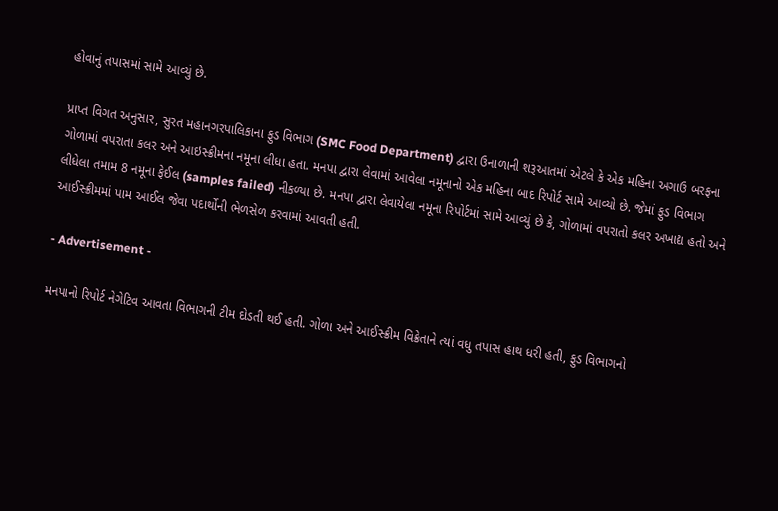હોવાનું તપાસમાં સામે આવ્યું છે.

પ્રાપ્ત વિગત અનુસાર, સુરત મહાનગરપાલિકાના ફુડ વિભાગ (SMC Food Department) દ્વારા ઉનાળાની શરૂઆતમાં એટલે કે એક મહિના અગાઉ બરફના ગોળામાં વપરાતા કલર અને આઇસ્ક્રીમના નમૂના લીધા હતા. મનપા દ્વારા લેવામાં આવેલા નમૂનાનો એક મહિના બાદ રિપોર્ટ સામે આવ્યો છે. જેમાં ફુડ વિભાગ લીધેલા તમામ 8 નમૂના ફેઈલ (samples failed) નીકળ્યા છે. મનપા દ્વારા લેવાયેલા નમૂના રિપોર્ટમાં સામે આવ્યું છે કે, ગોળામાં વપરાતો કલર અખાદ્ય હતો અને આઈસ્ક્રીમમાં પામ આઈલ જેવા પદાર્થોની ભેળસેળ કરવામાં આવતી હતી.

- Advertisement -

મનપાનો રિપોર્ટ નેગેટિવ આવતા વિભાગની ટીમ દોડતી થઈ હતી. ગોળા અને આઈસ્ક્રીમ વિક્રેતાને ત્યાં વધુ તપાસ હાથ ધરી હતી, ફુડ વિભાગનો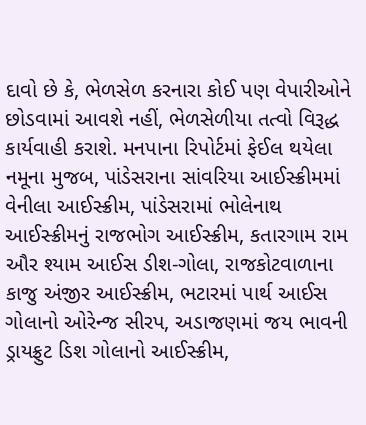દાવો છે કે, ભેળસેળ કરનારા કોઈ પણ વેપારીઓને છોડવામાં આવશે નહીં, ભેળસેળીયા તત્વો વિરૂદ્ધ કાર્યવાહી કરાશે. મનપાના રિપોર્ટમાં ફેઈલ થયેલા નમૂના મુજબ, પાંડેસરાના સાંવરિયા આઈસ્ક્રીમમાં વેનીલા આઈસ્ક્રીમ, પાંડેસરામાં ભોલેનાથ આઈસ્ક્રીમનું રાજભોગ આઈસ્ક્રીમ, કતારગામ રામ ઔર શ્યામ આઈસ ડીશ-ગોલા, રાજકોટવાળાના કાજુ અંજીર આઈસ્ક્રીમ, ભટારમાં પાર્થ આઈસ ગોલાનો ઓરેન્જ સીરપ, અડાજણમાં જય ભાવની ડ્રાયફ્રુટ ડિશ ગોલાનો આઈસ્ક્રીમ,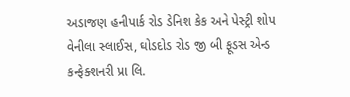અડાજણ હનીપાર્ક રોડ ડેનિશ કેક અને પેસ્ટ્રી શોપ વેનીલા સ્લાઈસ, ઘોડદોડ રોડ જી બી ફૂડસ એન્ડ કન્ફેક્શનરી પ્રા લિ.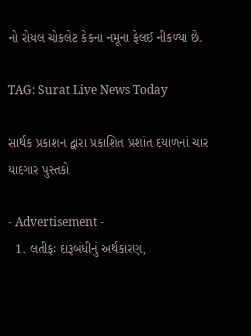નો રોયલ ચોકલેટ કેકના નમૂના ફેલઈ નીકળ્યા છે.

TAG: Surat Live News Today

સાર્થક પ્રકાશન દ્વારા પ્રકાશિત પ્રશાંત દયાળનાં ચાર યાદગાર પુસ્તકો

- Advertisement -
  1. લતીફઃ દારૂબંધીનું અર્થકારણ,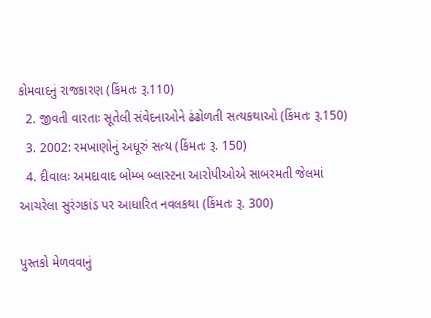કોમવાદનું રાજકારણ (કિંમતઃ રૂ.110)
  2. જીવતી વારતાઃ સૂતેલી સંવેદનાઓને ઢંઢોળતી સત્યકથાઓ (કિંમતઃ રૂ.150)
  3. 2002: રમખાણોનું અધૂરું સત્ય (કિંમતઃ રૂ. 150)
  4. દીવાલઃ અમદાવાદ બોમ્બ બ્લાસ્ટના આરોપીઓએ સાબરમતી જેલમાં આચરેલા સુરંગકાંડ પર આધારિત નવલકથા (કિંમતઃ રૂ. 300)

પુસ્તકો મેળવવાનું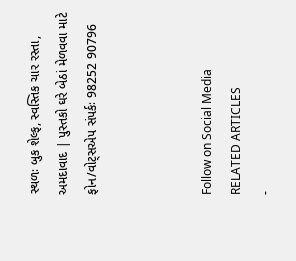સ્થળઃ બુક શેલ્ફ, સ્વસ્તિક ચાર રસ્તા, અમદાવાદ | પુસ્તકો ઘરે બેઠાં મેળવવા માટે ફોન/વોટ્સએપ સંપર્કઃ 98252 90796



Follow on Social Media
RELATED ARTICLES
-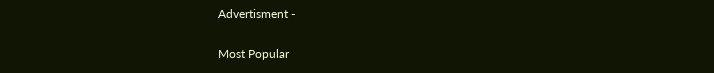Advertisment -

Most Popular